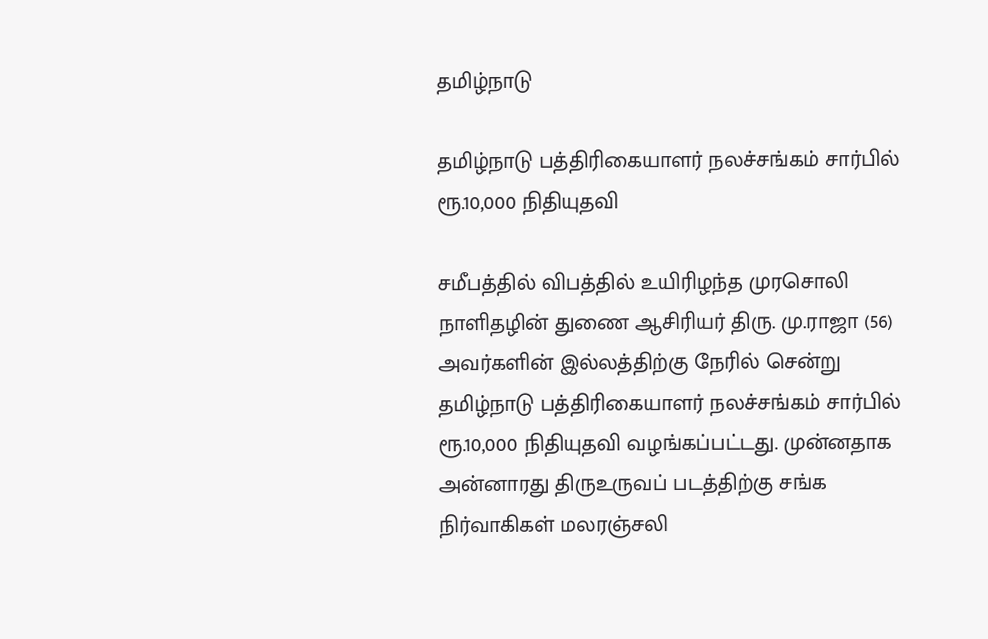தமிழ்நாடு

தமிழ்நாடு பத்திரிகையாளர் நலச்சங்கம் சார்பில் ரூ.10,000 நிதியுதவி

சமீபத்தில் விபத்தில் உயிரிழந்த முரசொலி நாளிதழின் துணை ஆசிரியர் திரு. மு.ராஜா (56) அவர்களின் இல்லத்திற்கு நேரில் சென்று தமிழ்நாடு பத்திரிகையாளர் நலச்சங்கம் சார்பில் ரூ.10,000 நிதியுதவி வழங்கப்பட்டது. முன்னதாக அன்னாரது திருஉருவப் படத்திற்கு சங்க நிர்வாகிகள் மலரஞ்சலி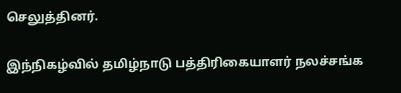செலுத்தினர்.

இந்நிகழ்வில் தமிழ்நாடு பத்திரிகையாளர் நலச்சங்க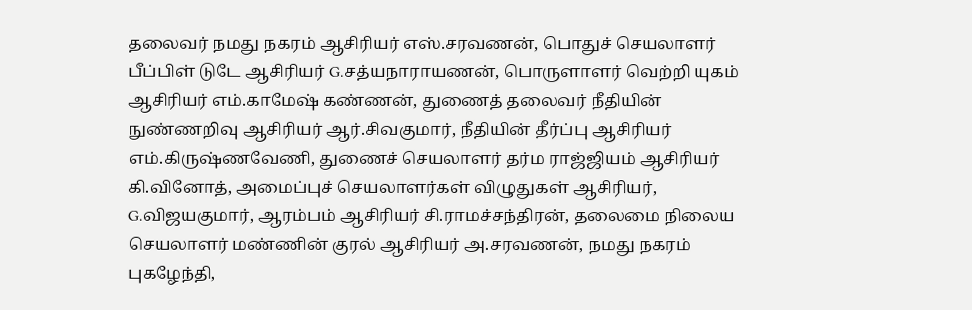தலைவர் நமது நகரம் ஆசிரியர் எஸ்.சரவணன், பொதுச் செயலாளர் பீப்பிள் டுடே ஆசிரியர் G.சத்யநாராயணன், பொருளாளர் வெற்றி யுகம் ஆசிரியர் எம்.காமேஷ் கண்ணன், துணைத் தலைவர் நீதியின் நுண்ணறிவு ஆசிரியர் ஆர்.சிவகுமார், நீதியின் தீர்ப்பு ஆசிரியர் எம்.கிருஷ்ணவேணி, துணைச் செயலாளர் தர்ம ராஜ்ஜியம் ஆசிரியர் கி.வினோத், அமைப்புச் செயலாளர்கள் விழுதுகள் ஆசிரியர், G.விஜயகுமார், ஆரம்பம் ஆசிரியர் சி.ராமச்சந்திரன், தலைமை நிலைய செயலாளர் மண்ணின் குரல் ஆசிரியர் அ.சரவணன், நமது நகரம் புகழேந்தி,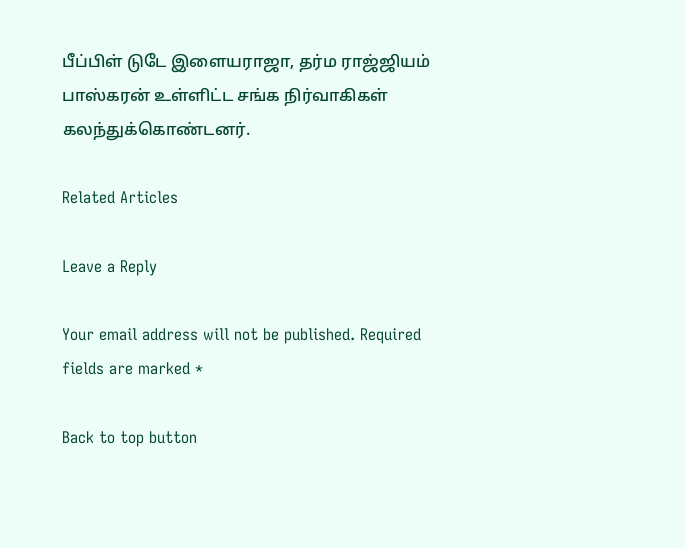பீப்பிள் டுடே இளையராஜா, தர்ம ராஜ்ஜியம் பாஸ்கரன் உள்ளிட்ட சங்க நிர்வாகிகள் கலந்துக்கொண்டனர்.

Related Articles

Leave a Reply

Your email address will not be published. Required fields are marked *

Back to top button